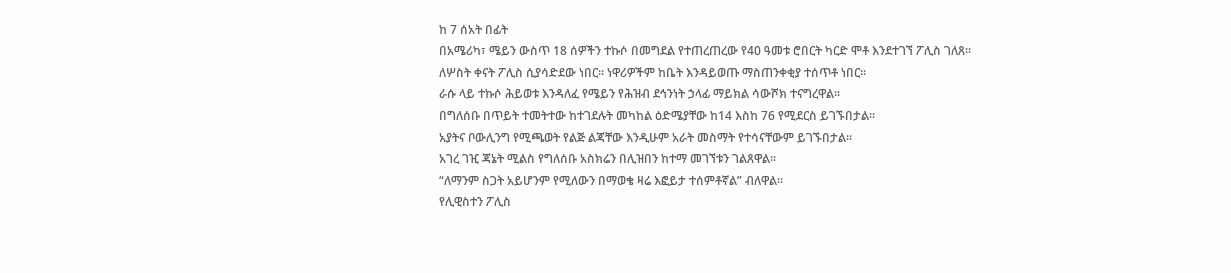ከ 7 ሰአት በፊት
በአሜሪካ፣ ሜይን ውስጥ 18 ሰዎችን ተኩሶ በመግደል የተጠረጠረው የ40 ዓመቱ ሮበርት ካርድ ሞቶ እንደተገኘ ፖሊስ ገለጸ።
ለሦስት ቀናት ፖሊስ ሲያሳድደው ነበር። ነዋሪዎችም ከቤት እንዳይወጡ ማስጠንቀቂያ ተሰጥቶ ነበር።
ራሱ ላይ ተኩሶ ሕይወቱ እንዳለፈ የሜይን የሕዝብ ደኅንነት ኃላፊ ማይክል ሳውሾክ ተናግረዋል።
በግለሰቡ በጥይት ተመትተው ከተገደሉት መካከል ዕድሜያቸው ከ14 እስከ 76 የሚደርስ ይገኙበታል።
አያትና ቦውሊንግ የሚጫወት የልጅ ልጃቸው እንዲሁም አራት መስማት የተሳናቸውም ይገኙበታል።
አገረ ገዢ ጃኔት ሚልስ የግለሰቡ አስክሬን በሊዝበን ከተማ መገኘቱን ገልጸዋል።
“ለማንም ስጋት አይሆንም የሚለውን በማወቄ ዛሬ እፎይታ ተሰምቶኛል” ብለዋል።
የሊዊስተን ፖሊስ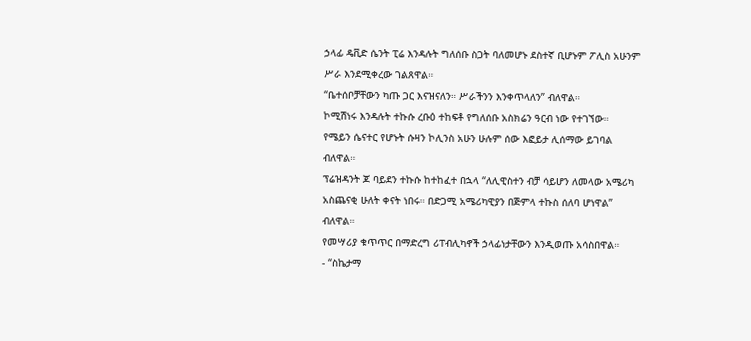ኃላፊ ዴቪድ ሴንት ፒሬ እንዳሉት ግለሰቡ ስጋት ባለመሆኑ ደስተኛ ቢሆኑም ፖሊስ አሁንም ሥራ እንደሚቀረው ገልጸዋል።
“ቤተሰቦቻቸውን ካጡ ጋር እናዝናለን። ሥራችንን እንቀጥላለን” ብለዋል።
ኮሚሽነሩ እንዳሉት ተኩሱ ረቡዕ ተከፍቶ የግለሰቡ አስክሬን ዓርብ ነው የተገኘው።
የሜይን ሴናተር የሆኑት ሱዛን ኮሊንስ አሁን ሁሉም ሰው እፎይታ ሊሰማው ይገባል ብለዋል።
ፕሬዝዳንት ጆ ባይደን ተኩሱ ከተከፈተ በኋላ “ለሊዊስተን ብቻ ሳይሆን ለመላው አሜሪካ አስጨናቂ ሁለት ቀናት ነበሩ። በድጋሚ አሜሪካዊያን በጅምላ ተኩስ ሰለባ ሆነዋል” ብለዋል።
የመሣሪያ ቁጥጥር በማድረግ ሪፐብሊካኖች ኃላፊነታቸውን እንዲወጡ አሳስበዋል።
- “ስኬታማ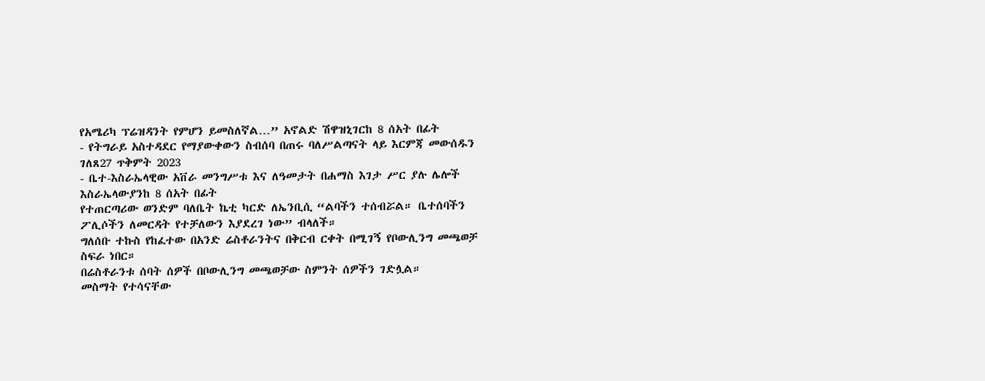የአሜሪካ ፕሬዝዳንት የምሆን ይመስለኛል…” አኖልድ ሽዋዝኒገርከ 8 ሰአት በፊት
- የትግራይ አስተዳደር የማያውቀውን ስብሰባ በጠሩ ባለሥልጣናት ላይ እርምጃ መውሰዱን ገለጸ27 ጥቅምት 2023
- ቤተ-እስራኤላዊው አቨራ መንግሥቱ እና ለዓመታት በሐማስ እገታ ሥር ያሉ ሌሎች እስራኤላውያንከ 8 ሰአት በፊት
የተጠርጣሪው ወንድም ባለቤት ኬቲ ካርድ ለኤንቢሲ “ልባችን ተሰብሯል። ቤተሰባችን ፖሊሶችን ለመርዳት የተቻለውን እያደረገ ነው” ብላለች።
ግለሰቡ ተኩስ የከፈተው በአንድ ሬስቶራንትና በቅርብ ርቀት በሚገኝ የቦውሊንግ መጫወቻ ስፍራ ነበር።
በሬስቶራንቱ ሰባት ሰዎች በቦውሊንግ መጫወቻው ስምንት ሰዎችን ገድሏል።
መስማት የተሳናቸው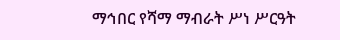ማኅበር የሻማ ማብራት ሥነ ሥርዓት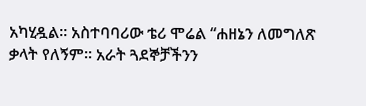አካሂዷል። አስተባባሪው ቴሪ ሞሬል “ሐዘኔን ለመግለጽ ቃላት የለኝም። አራት ጓደኞቻችንን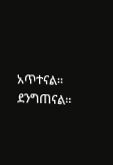አጥተናል። ደንግጠናል።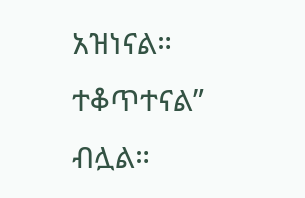አዝነናል። ተቆጥተናል” ብሏል።